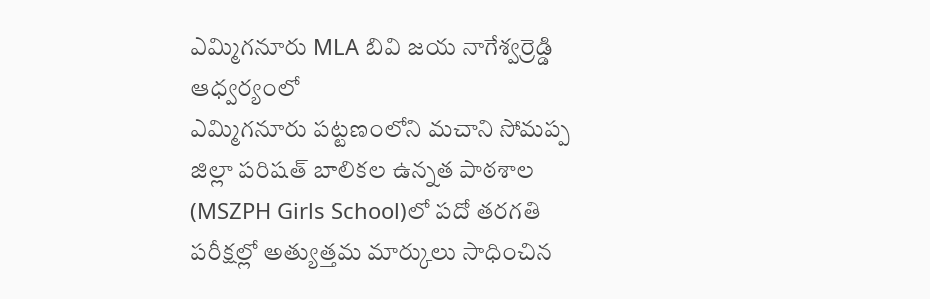ఎమ్మిగనూరు MLA బివి జయ నాగేశ్వర్రెడ్డి ఆధ్వర్యంలో
ఎమ్మిగనూరు పట్టణంలోని మచాని సోమప్ప జిల్లా పరిషత్ బాలికల ఉన్నత పాఠశాల (MSZPH Girls School)లో పదో తరగతి పరీక్షల్లో అత్యుత్తమ మార్కులు సాధించిన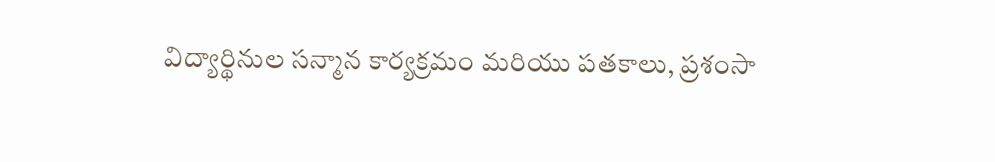విద్యార్థినుల సన్మాన కార్యక్రమం మరియు పతకాలు, ప్రశంసా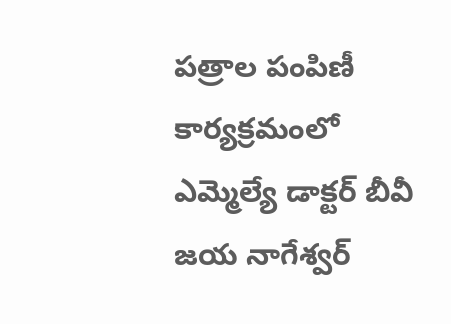పత్రాల పంపిణీ కార్యక్రమంలో ఎమ్మెల్యే డాక్టర్ బీవీ జయ నాగేశ్వర్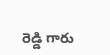రెడ్డి గారు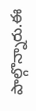పాల్గొన్నారు.ఈ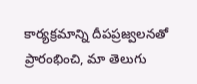కార్యక్రమాన్ని దీపప్రజ్వలనతో ప్రారంభించి, మా తెలుగు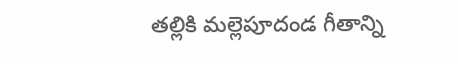తల్లికి మల్లెపూదండ గీతాన్ని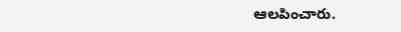ఆలపించారు.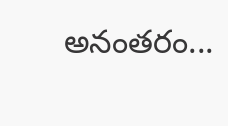అనంతరం...